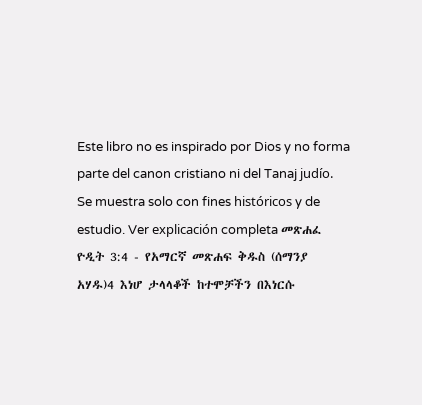Este libro no es inspirado por Dios y no forma parte del canon cristiano ni del Tanaj judío. Se muestra solo con fines históricos y de estudio. Ver explicación completa መጽሐፈ ዮዲት 3:4 - የአማርኛ መጽሐፍ ቅዱስ (ሰማንያ አሃዱ)4 እነሆ ታላላቆች ከተሞቻችን በእነርሱ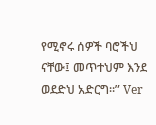የሚኖሩ ሰዎች ባሮችህ ናቸው፤ መጥተህም እንደ ወደድህ አድርግ።” Ver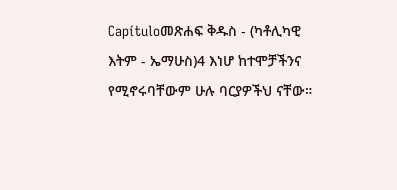Capítuloመጽሐፍ ቅዱስ - (ካቶሊካዊ እትም - ኤማሁስ)4 እነሆ ከተሞቻችንና የሚኖሩባቸውም ሁሉ ባርያዎችህ ናቸው።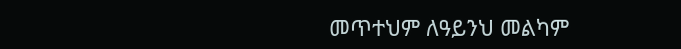መጥተህም ለዓይንህ መልካም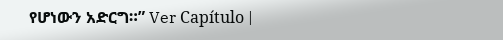የሆነውን አድርግ።” Ver Capítulo |